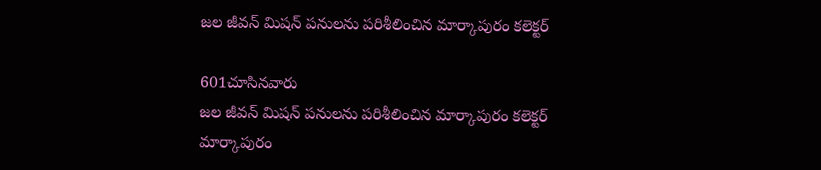జల జీవన్ మిషన్ పనులను పరిశీలించిన మార్కాపురం కలెక్టర్

601చూసినవారు
జల జీవన్ మిషన్ పనులను పరిశీలించిన మార్కాపురం కలెక్టర్
మార్కాపురం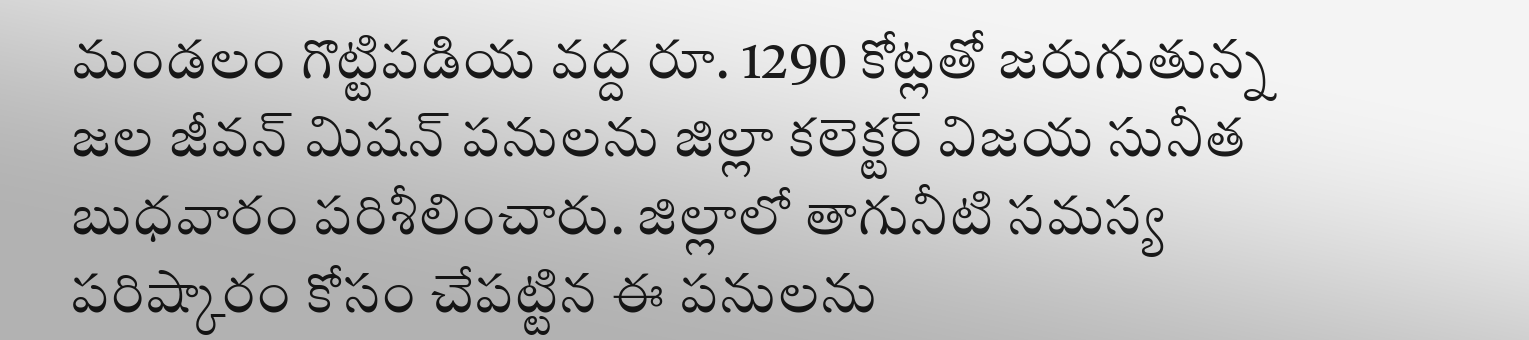మండలం గొట్టిపడియ వద్ద రూ. 1290 కోట్లతో జరుగుతున్న జల జీవన్ మిషన్ పనులను జిల్లా కలెక్టర్ విజయ సునీత బుధవారం పరిశీలించారు. జిల్లాలో తాగునీటి సమస్య పరిష్కారం కోసం చేపట్టిన ఈ పనులను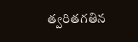త్వరితగతిన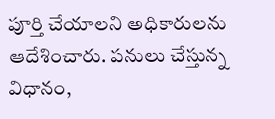పూర్తి చేయాలని అధికారులను ఆదేశించారు. పనులు చేస్తున్న విధానం,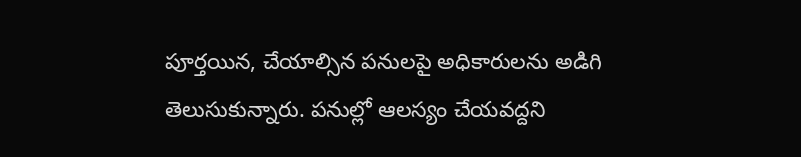పూర్తయిన, చేయాల్సిన పనులపై అధికారులను అడిగి తెలుసుకున్నారు. పనుల్లో ఆలస్యం చేయవద్దని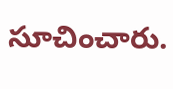సూచించారు.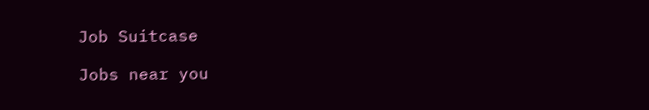Job Suitcase

Jobs near you